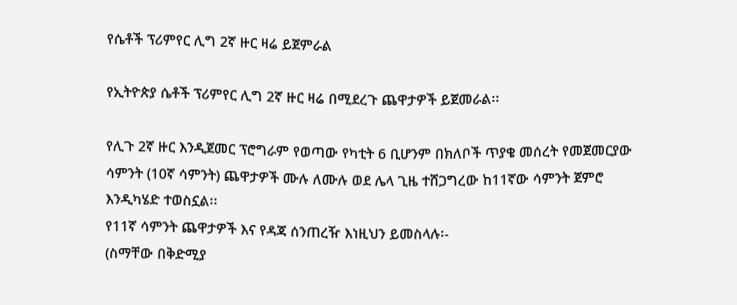የሴቶች ፕሪምየር ሊግ 2ኛ ዙር ዛሬ ይጀምራል

የኢትዮጵያ ሴቶች ፕሪምየር ሊግ 2ኛ ዙር ዛሬ በሚደረጉ ጨዋታዎች ይጀመራል፡፡

የሊጉ 2ኛ ዙር እንዲጀመር ፕሮግራም የወጣው የካቲት 6 ቢሆንም በክለቦች ጥያቄ መሰረት የመጀመርያው ሳምንት (10ኛ ሳምንት) ጨዋታዎች ሙሉ ለሙሉ ወደ ሌላ ጊዜ ተሸጋግረው ከ11ኛው ሳምንት ጀምሮ እንዲካሄድ ተወስኗል፡፡
የ11ኛ ሳምንት ጨዋታዎች እና የዳጃ ሰንጠረዥ እነዚህን ይመስላሉ፡-
(ስማቸው በቅድሚያ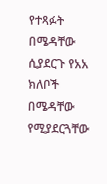የተጻፉት በሜዳቸው ሲያደርጉ የአአ ክለቦች በሜዳቸው የሚያደርጓቸው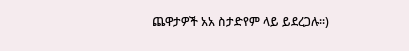ጨዋታዎች አአ ስታድየም ላይ ይደረጋሉ፡፡)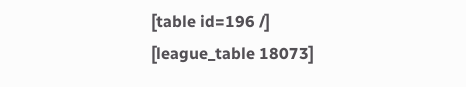[table id=196 /]
[league_table 18073]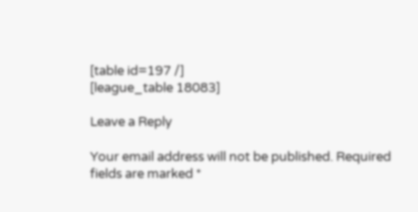[table id=197 /]
[league_table 18083]

Leave a Reply

Your email address will not be published. Required fields are marked *